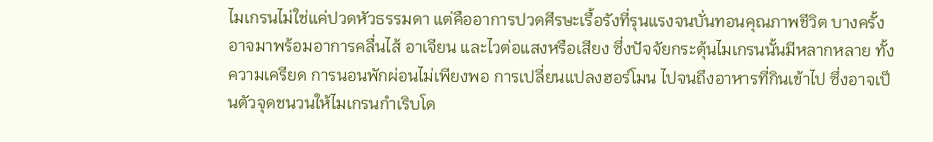ไมเกรนไม่ใช่แค่ปวดหัวธรรมดา แต่คืออาการปวดศีรษะเรื้อรังที่รุนแรงจนบั่นทอนคุณภาพชีวิต บางครั้งอาจมาพร้อมอาการคลื่นไส้ อาเจียน และไวต่อแสงหรือเสียง ซึ่งปัจจัยกระตุ้นไมเกรนนั้นมีหลากหลาย ทั้งความเครียด การนอนพักผ่อนไม่เพียงพอ การเปลี่ยนแปลงฮอร์โมน ไปจนถึงอาหารที่กินเข้าไป ซึ่งอาจเป็นตัวจุดชนวนให้ไมเกรนกำเริบโด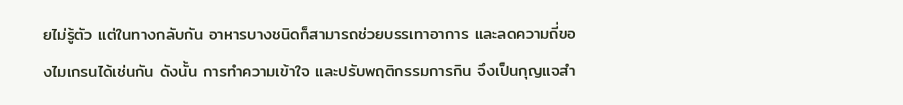ยไม่รู้ตัว แต่ในทางกลับกัน อาหารบางชนิดก็สามารถช่วยบรรเทาอาการ และลดความถี่ของไมเกรนได้เช่นกัน ดังนั้น การทำความเข้าใจ และปรับพฤติกรรมการกิน จึงเป็นกุญแจสำ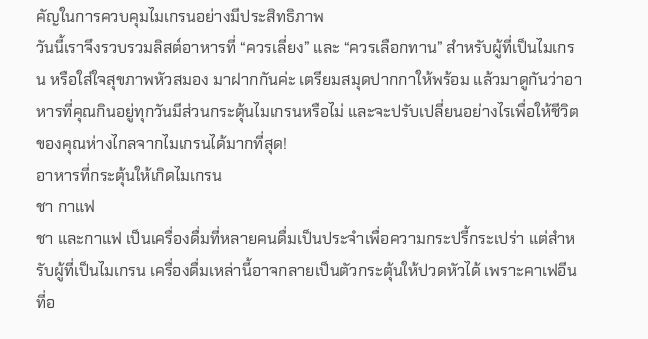คัญในการควบคุมไมเกรนอย่างมีประสิทธิภาพ
วันนี้เราจึงรวบรวมลิสต์อาหารที่ “ควรเลี่ยง” และ “ควรเลือกทาน” สำหรับผู้ที่เป็นไมเกรน หรือใส่ใจสุขภาพหัวสมอง มาฝากกันค่ะ เตรียมสมุดปากกาให้พร้อม แล้วมาดูกันว่าอาหารที่คุณกินอยู่ทุกวันมีส่วนกระตุ้นไมเกรนหรือไม่ และจะปรับเปลี่ยนอย่างไรเพื่อให้ชีวิตของคุณห่างไกลจากไมเกรนได้มากที่สุด!
อาหารที่กระตุ้นให้เกิดไมเกรน
ชา กาแฟ
ชา และกาแฟ เป็นเครื่องดื่มที่หลายคนดื่มเป็นประจำเพื่อความกระปรี้กระเปร่า แต่สำหรับผู้ที่เป็นไมเกรน เครื่องดื่มเหล่านี้อาจกลายเป็นตัวกระตุ้นให้ปวดหัวได้ เพราะคาเฟอีนที่อ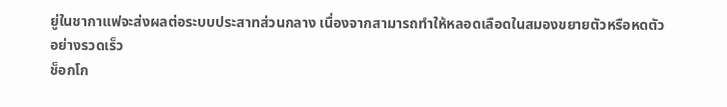ยู่ในชากาแฟจะส่งผลต่อระบบประสาทส่วนกลาง เนื่องจากสามารถทำให้หลอดเลือดในสมองขยายตัวหรือหดตัวอย่างรวดเร็ว
ช็อกโก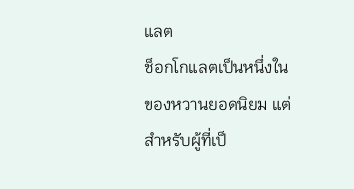แลต
ช็อกโกแลตเป็นหนึ่งในของหวานยอดนิยม แต่สำหรับผู้ที่เป็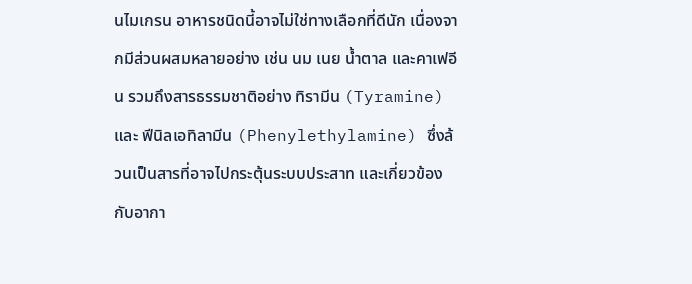นไมเกรน อาหารชนิดนี้อาจไม่ใช่ทางเลือกที่ดีนัก เนื่องจากมีส่วนผสมหลายอย่าง เช่น นม เนย น้ำตาล และคาเฟอีน รวมถึงสารธรรมชาติอย่าง ทิรามีน (Tyramine) และ ฟีนิลเอทิลามีน (Phenylethylamine) ซึ่งล้วนเป็นสารที่อาจไปกระตุ้นระบบประสาท และเกี่ยวข้องกับอากา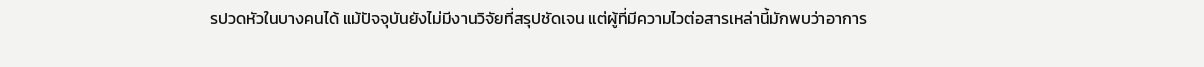รปวดหัวในบางคนได้ แม้ปัจจุบันยังไม่มีงานวิจัยที่สรุปชัดเจน แต่ผู้ที่มีความไวต่อสารเหล่านี้มักพบว่าอาการ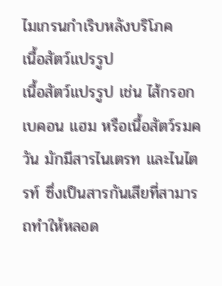ไมเกรนกำเริบหลังบริโภค
เนื้อสัตว์แปรรูป
เนื้อสัตว์แปรรูป เช่น ไส้กรอก เบคอน แฮม หรือเนื้อสัตว์รมควัน มักมีสารไนเตรท และไนไตรท์ ซึ่งเป็นสารกันเสียที่สามารถทำให้หลอด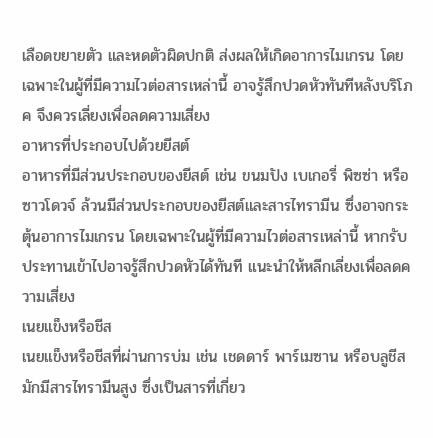เลือดขยายตัว และหดตัวผิดปกติ ส่งผลให้เกิดอาการไมเกรน โดยเฉพาะในผู้ที่มีความไวต่อสารเหล่านี้ อาจรู้สึกปวดหัวทันทีหลังบริโภค จึงควรเลี่ยงเพื่อลดความเสี่ยง
อาหารที่ประกอบไปด้วยยีสต์
อาหารที่มีส่วนประกอบของยีสต์ เช่น ขนมปัง เบเกอรี่ พิซซ่า หรือซาวโดวจ์ ล้วนมีส่วนประกอบของยีสต์และสารไทรามีน ซึ่งอาจกระตุ้นอาการไมเกรน โดยเฉพาะในผู้ที่มีความไวต่อสารเหล่านี้ หากรับประทานเข้าไปอาจรู้สึกปวดหัวได้ทันที แนะนำให้หลีกเลี่ยงเพื่อลดความเสี่ยง
เนยแข็งหรือชีส
เนยแข็งหรือชีสที่ผ่านการบ่ม เช่น เชดดาร์ พาร์เมซาน หรือบลูชีส มักมีสารไทรามีนสูง ซึ่งเป็นสารที่เกี่ยว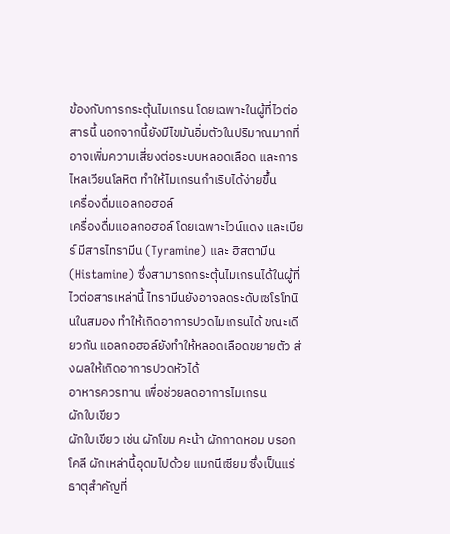ข้องกับการกระตุ้นไมเกรน โดยเฉพาะในผู้ที่ไวต่อสารนี้ นอกจากนี้ยังมีไขมันอิ่มตัวในปริมาณมากที่อาจเพิ่มความเสี่ยงต่อระบบหลอดเลือด และการไหลเวียนโลหิต ทำให้ไมเกรนกำเริบได้ง่ายขึ้น
เครื่องดื่มแอลกอฮอล์
เครื่องดื่มแอลกอฮอล์ โดยเฉพาะไวน์แดง และเบียร์ มีสารไทรามีน (Tyramine) และ ฮิสตามีน (Histamine) ซึ่งสามารถกระตุ้นไมเกรนได้ในผู้ที่ไวต่อสารเหล่านี้ ไทรามีนยังอาจลดระดับเซโรโทนินในสมอง ทำให้เกิดอาการปวดไมเกรนได้ ขณะเดียวกัน แอลกอฮอล์ยังทำให้หลอดเลือดขยายตัว ส่งผลให้เกิดอาการปวดหัวได้
อาหารควรทาน เพื่อช่วยลดอาการไมเกรน
ผักใบเขียว
ผักใบเขียว เช่น ผักโขม คะน้า ผักกาดหอม บรอกโคลี ผักเหล่านี้อุดมไปด้วย แมกนีเซียม ซึ่งเป็นแร่ธาตุสำคัญที่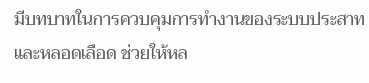มีบทบาทในการควบคุมการทำงานของระบบประสาท และหลอดเลือด ช่วยให้หล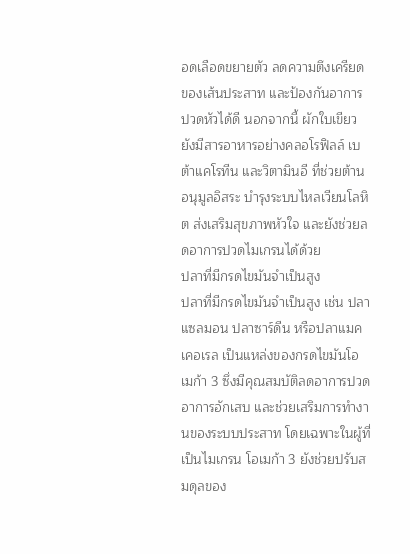อดเลือดขยายตัว ลดความตึงเครียดของเส้นประสาท และป้องกันอาการปวดหัวได้ดี นอกจากนี้ ผักใบเขียวยังมีสารอาหารอย่างคลอโรฟิลล์ เบต้าแคโรทีน และวิตามินอี ที่ช่วยต้านอนุมูลอิสระ บำรุงระบบไหลเวียนโลหิต ส่งเสริมสุขภาพหัวใจ และยังช่วยลดอาการปวดไมเกรนได้ด้วย
ปลาที่มีกรดไขมันจำเป็นสูง
ปลาที่มีกรดไขมันจำเป็นสูง เช่น ปลาแซลมอน ปลาซาร์ดีน หรือปลาแมคเคอเรล เป็นแหล่งของกรดไขมันโอเมก้า 3 ซึ่งมีคุณสมบัติลดอาการปวด อาการอักเสบ และช่วยเสริมการทำงานของระบบประสาท โดยเฉพาะในผู้ที่เป็นไมเกรน โอเมก้า 3 ยังช่วยปรับสมดุลของ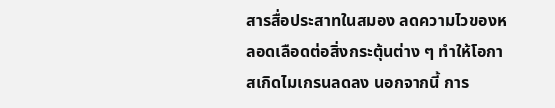สารสื่อประสาทในสมอง ลดความไวของหลอดเลือดต่อสิ่งกระตุ้นต่าง ๆ ทำให้โอกาสเกิดไมเกรนลดลง นอกจากนี้ การ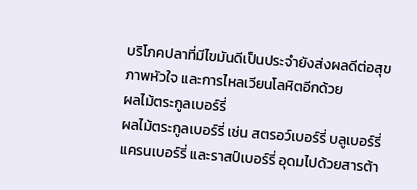บริโภคปลาที่มีไขมันดีเป็นประจำยังส่งผลดีต่อสุขภาพหัวใจ และการไหลเวียนโลหิตอีกด้วย
ผลไม้ตระกูลเบอร์รี่
ผลไม้ตระกูลเบอร์รี่ เช่น สตรอว์เบอร์รี่ บลูเบอร์รี่ แครนเบอร์รี่ และราสป์เบอร์รี่ อุดมไปด้วยสารต้า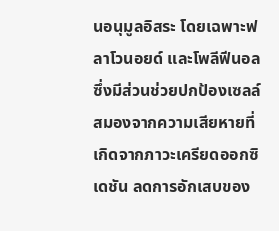นอนุมูลอิสระ โดยเฉพาะฟลาโวนอยด์ และโพลีฟีนอล ซึ่งมีส่วนช่วยปกป้องเซลล์สมองจากความเสียหายที่เกิดจากภาวะเครียดออกซิเดชัน ลดการอักเสบของ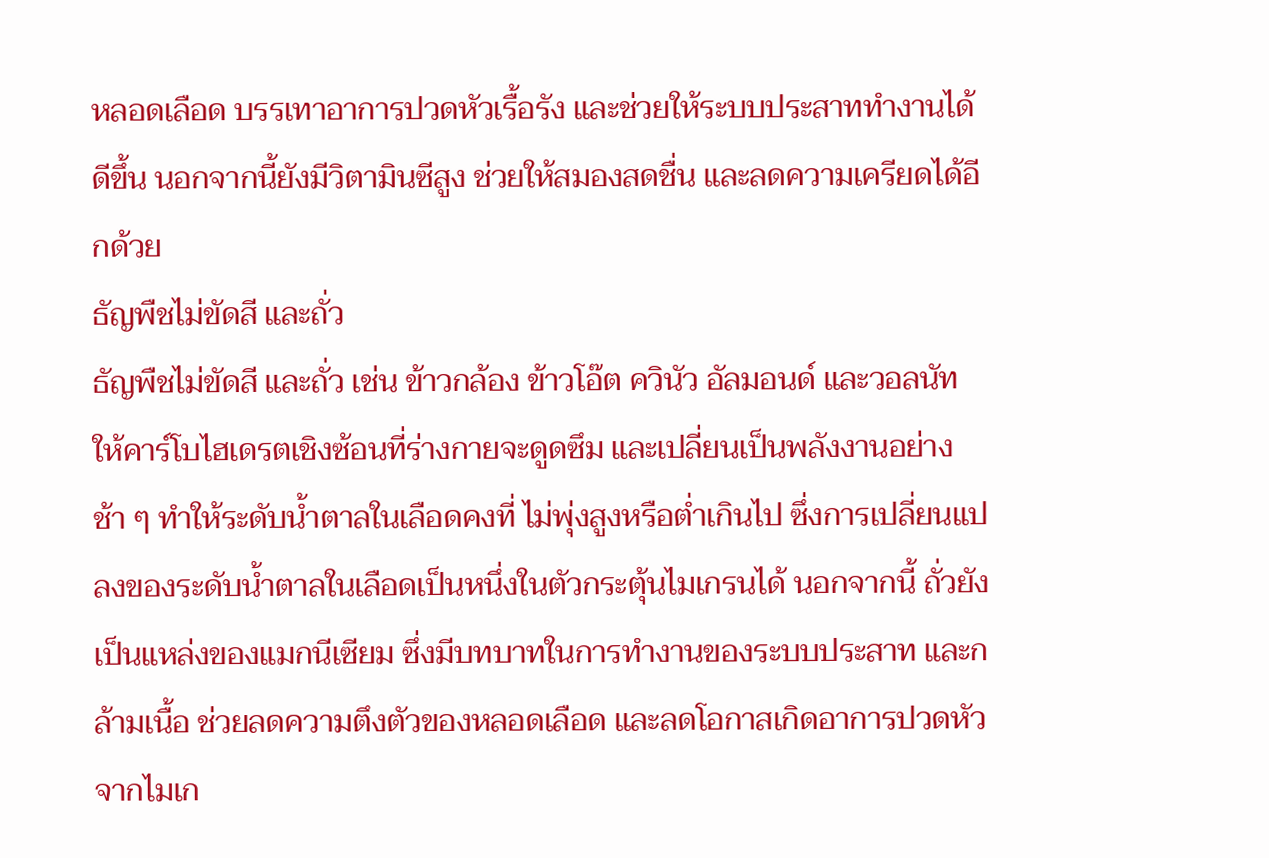หลอดเลือด บรรเทาอาการปวดหัวเรื้อรัง และช่วยให้ระบบประสาททำงานได้ดีขึ้น นอกจากนี้ยังมีวิตามินซีสูง ช่วยให้สมองสดชื่น และลดความเครียดได้อีกด้วย
ธัญพืชไม่ขัดสี และถั่ว
ธัญพืชไม่ขัดสี และถั่ว เช่น ข้าวกล้อง ข้าวโอ๊ต ควินัว อัลมอนด์ และวอลนัท ให้คาร์โบไฮเดรตเชิงซ้อนที่ร่างกายจะดูดซึม และเปลี่ยนเป็นพลังงานอย่างช้า ๆ ทำให้ระดับน้ำตาลในเลือดคงที่ ไม่พุ่งสูงหรือต่ำเกินไป ซึ่งการเปลี่ยนแปลงของระดับน้ำตาลในเลือดเป็นหนึ่งในตัวกระตุ้นไมเกรนได้ นอกจากนี้ ถั่วยังเป็นแหล่งของแมกนีเซียม ซึ่งมีบทบาทในการทำงานของระบบประสาท และกล้ามเนื้อ ช่วยลดความตึงตัวของหลอดเลือด และลดโอกาสเกิดอาการปวดหัวจากไมเก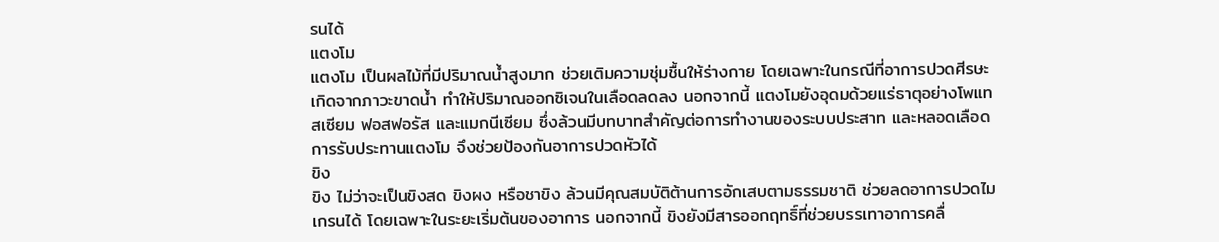รนได้
แตงโม
แตงโม เป็นผลไม้ที่มีปริมาณน้ำสูงมาก ช่วยเติมความชุ่มชื้นให้ร่างกาย โดยเฉพาะในกรณีที่อาการปวดศีรษะเกิดจากภาวะขาดน้ำ ทำให้ปริมาณออกซิเจนในเลือดลดลง นอกจากนี้ แตงโมยังอุดมด้วยแร่ธาตุอย่างโพแทสเซียม ฟอสฟอรัส และแมกนีเซียม ซึ่งล้วนมีบทบาทสำคัญต่อการทำงานของระบบประสาท และหลอดเลือด การรับประทานแตงโม จึงช่วยป้องกันอาการปวดหัวได้
ขิง
ขิง ไม่ว่าจะเป็นขิงสด ขิงผง หรือชาขิง ล้วนมีคุณสมบัติต้านการอักเสบตามธรรมชาติ ช่วยลดอาการปวดไมเกรนได้ โดยเฉพาะในระยะเริ่มต้นของอาการ นอกจากนี้ ขิงยังมีสารออกฤทธิ์ที่ช่วยบรรเทาอาการคลื่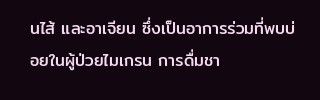นไส้ และอาเจียน ซึ่งเป็นอาการร่วมที่พบบ่อยในผู้ป่วยไมเกรน การดื่มชา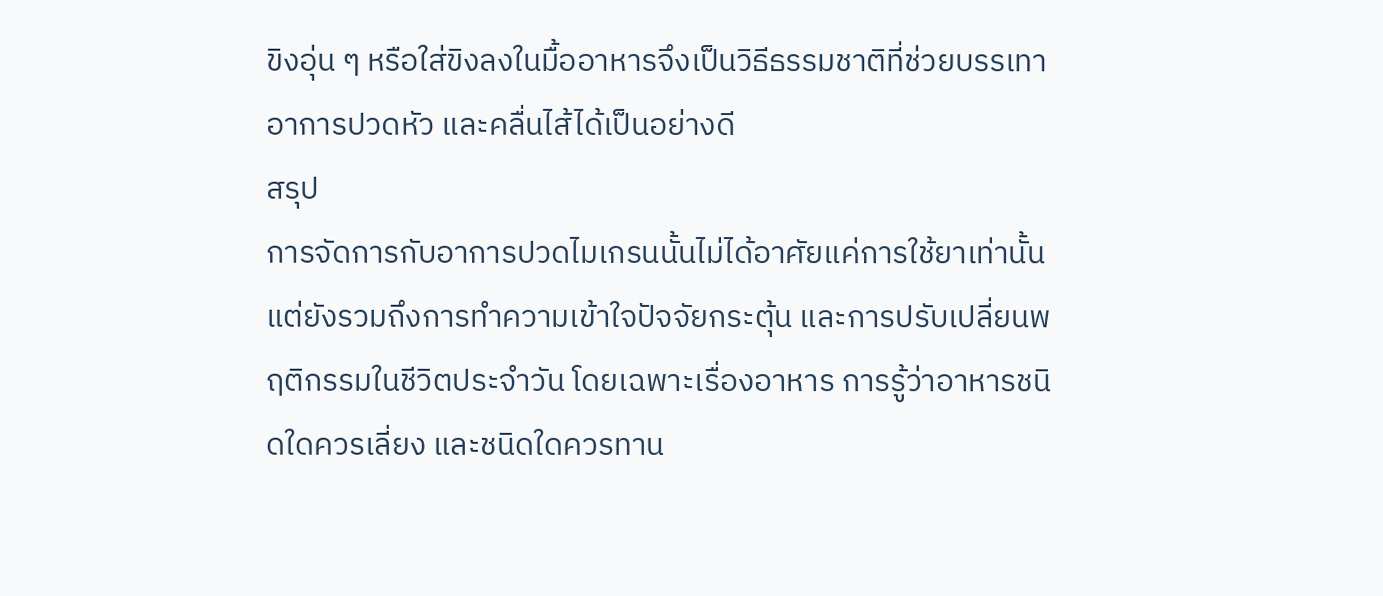ขิงอุ่น ๆ หรือใส่ขิงลงในมื้ออาหารจึงเป็นวิธีธรรมชาติที่ช่วยบรรเทาอาการปวดหัว และคลื่นไส้ได้เป็นอย่างดี
สรุป
การจัดการกับอาการปวดไมเกรนนั้นไม่ได้อาศัยแค่การใช้ยาเท่านั้น แต่ยังรวมถึงการทำความเข้าใจปัจจัยกระตุ้น และการปรับเปลี่ยนพฤติกรรมในชีวิตประจำวัน โดยเฉพาะเรื่องอาหาร การรู้ว่าอาหารชนิดใดควรเลี่ยง และชนิดใดควรทาน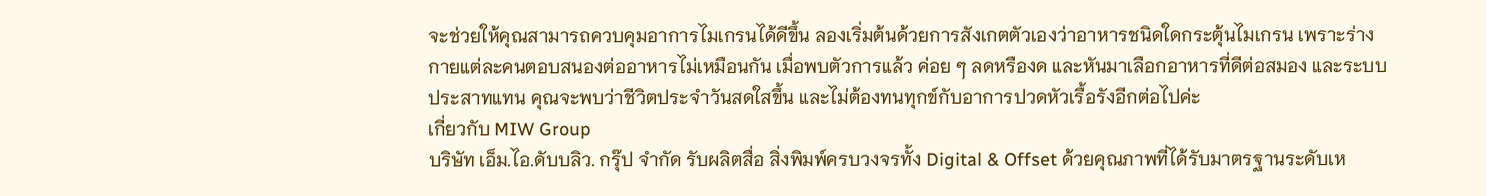จะช่วยให้คุณสามารถควบคุมอาการไมเกรนได้ดีขึ้น ลองเริ่มต้นด้วยการสังเกตตัวเองว่าอาหารชนิดใดกระตุ้นไมเกรน เพราะร่างกายแต่ละคนตอบสนองต่ออาหารไม่เหมือนกัน เมื่อพบตัวการแล้ว ค่อย ๆ ลดหรืองด และหันมาเลือกอาหารที่ดีต่อสมอง และระบบประสาทแทน คุณจะพบว่าชีวิตประจำวันสดใสขึ้น และไม่ต้องทนทุกข์กับอาการปวดหัวเรื้อรังอีกต่อไปค่ะ
เกี่ยวกับ MIW Group
บริษัท เอ็ม.ไอ.ดับบลิว. กรุ๊ป จำกัด รับผลิตสื่อ สิ่งพิมพ์ครบวงจรทั้ง Digital & Offset ด้วยคุณภาพที่ได้รับมาตรฐานระดับเห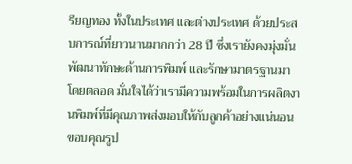รียญทอง ทั้งในประเทศ และต่างประเทศ ด้วยประสบการณ์ที่ยาวนานมากกว่า 28 ปี ซึ่งเรายังคงมุ่งมั่นพัฒนาทักษะด้านการพิมพ์ และรักษามาตรฐานมาโดยตลอด มั่นใจได้ว่าเรามีความพร้อมในการผลิตงานพิมพ์ที่มีคุณภาพส่งมอบให้กับลูกค้าอย่างแน่นอน
ขอบคุณรูป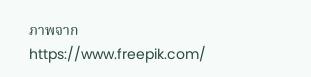ภาพจาก https://www.freepik.com/